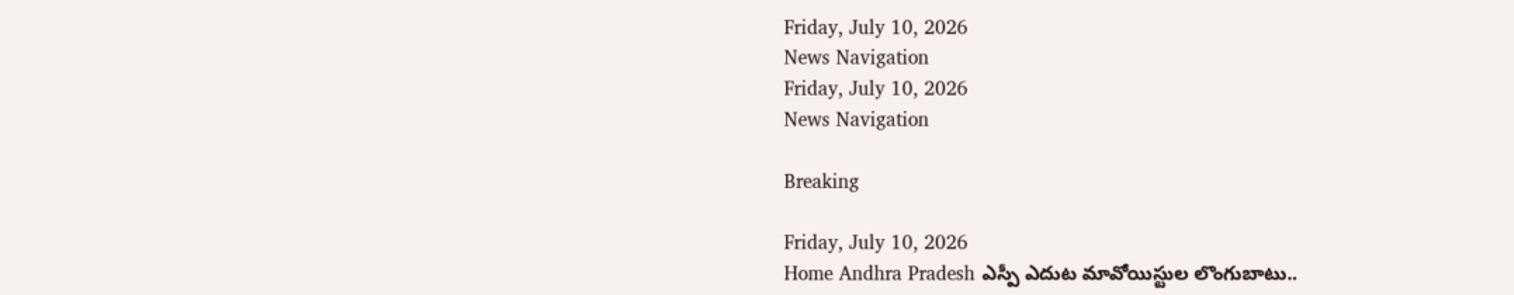Friday, July 10, 2026
News Navigation
Friday, July 10, 2026
News Navigation

Breaking

Friday, July 10, 2026
Home Andhra Pradesh ఎస్పీ ఎదుట మావోయిస్టుల లొంగుబాటు..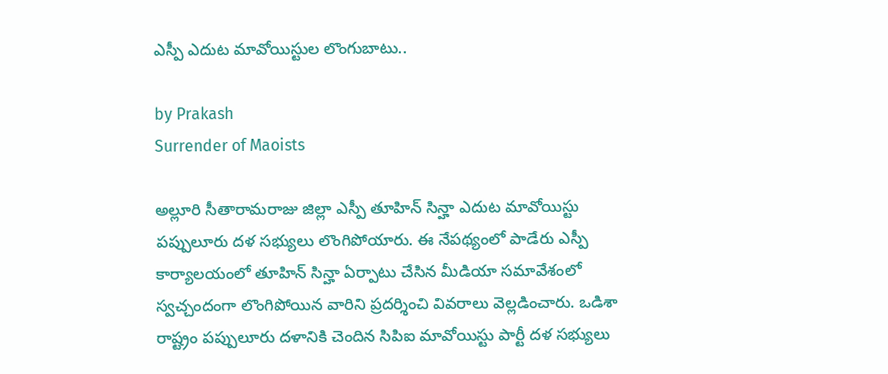ఎస్పీ ఎదుట మావోయిస్టుల లొంగుబాటు..

by Prakash
Surrender of Maoists

అల్లూరి సీతారామరాజు జిల్లా ఎస్పీ తూహిన్ సిన్హా ఎదుట మావోయిస్టు పప్పులూరు దళ సభ్యులు లొంగిపోయారు. ఈ నేపథ్యంలో పాడేరు ఎస్పీ కార్యాలయంలో తూహిన్ సిన్హా ఏర్పాటు చేసిన మీడియా సమావేశంలో స్వచ్చందంగా లొంగిపోయిన వారిని ప్రదర్శించి వివరాలు వెల్లడించారు. ఒడిశా రాష్ట్రం పప్పులూరు దళానికి చెందిన సిపిఐ మావోయిస్టు పార్టీ దళ సభ్యులు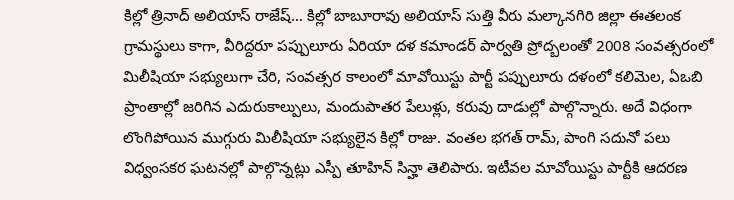కిల్లో త్రినాద్ అలియాస్ రాజేష్… కిల్లో బాబూరావు అలియాస్ సుత్తి వీరు మల్కానగిరి జిల్లా ఈతలంక గ్రామస్థులు కాగా, వీరిద్దరూ పప్పులూరు ఏరియా దళ కమాండర్ పార్వతి ప్రోద్బలంతో 2008 సంవత్సరంలో మిలీషియా సభ్యులుగా చేరి, సంవత్సర కాలంలో మావోయిస్టు పార్టీ పప్పులూరు దళంలో కలిమెల, ఏఒబి ప్రాంతాల్లో జరిగిన ఎదురుకాల్పులు, మందుపాతర పేలుళ్లు, కరువు దాడుల్లో పాల్గొన్నారు. అదే విధంగా లొంగిపోయిన ముగ్గురు మిలీషియా సభ్యులైన కిల్లో రాజు. వంతల భగత్ రామ్, పాంగి సదునో పలు విధ్వంసకర ఘటనల్లో పాల్గొన్నట్లు ఎస్పీ తూహిన్ సిన్హా తెలిపారు. ఇటీవల మావోయిస్టు పార్టీకి ఆదరణ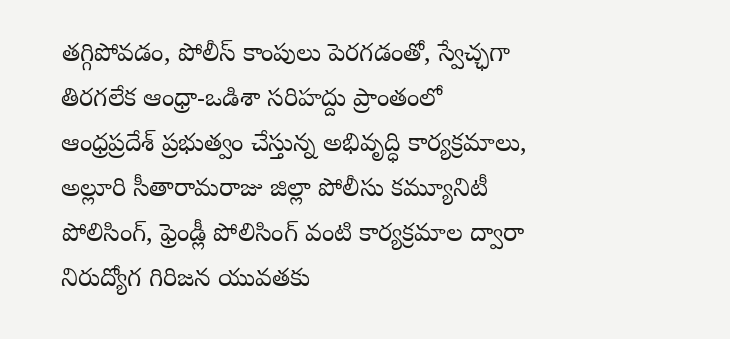తగ్గిపోవడం, పోలీస్ కాంపులు పెరగడంతో, స్వేచ్ఛగా తిరగలేక ఆంధ్రా-ఒడిశా సరిహద్దు ప్రాంతంలో ఆంధ్రప్రదేశ్ ప్రభుత్వం చేస్తున్న అభివృద్ధి కార్యక్రమాలు, అల్లూరి సీతారామరాజు జిల్లా పోలీసు కమ్యూనిటీ పోలిసింగ్, ఫ్రెండ్లీ పోలిసింగ్ వంటి కార్యక్రమాల ద్వారా నిరుద్యోగ గిరిజన యువతకు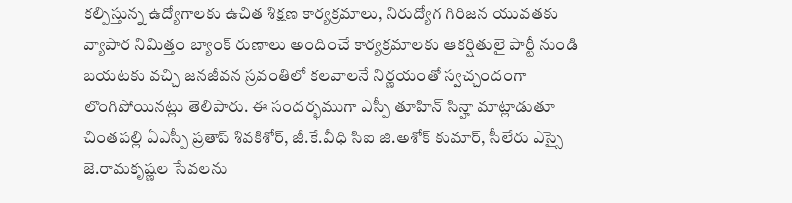కల్పిస్తున్న ఉద్యోగాలకు ఉచిత శిక్షణ కార్యక్రమాలు, నిరుద్యోగ గిరిజన యువతకు వ్యాపార నిమిత్తం బ్యాంక్ రుణాలు అందించే కార్యక్రమాలకు ఆకర్షితులై పార్టీ నుండి బయటకు వచ్చి జనజీవన స్రవంతిలో కలవాలనే నిర్ణయంతో స్వచ్చందంగా లొంగిపోయినట్లు తెలిపారు. ఈ సందర్భముగా ఎస్పీ తూహిన్ సిన్హా మాట్లాడుతూ చింతపల్లి ఏఎస్పీ ప్రతాప్ శివకిశోర్, జీ.కే.వీధి సిఐ జి.అశోక్ కుమార్, సీలేరు ఎస్సై జె.రామకృష్ణల సేవలను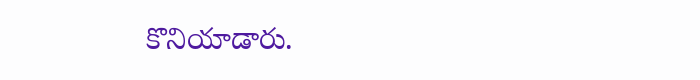కొనియాడారు.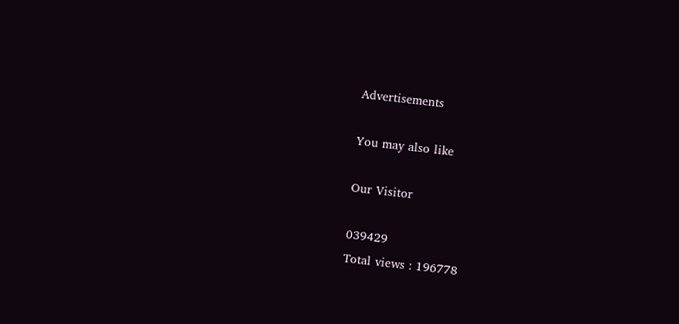Advertisements

You may also like

Our Visitor

039429
Total views : 196778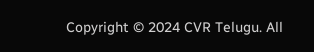Copyright © 2024 CVR Telugu. All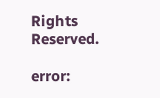Rights Reserved.

error: